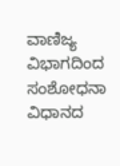ವಾಣಿಜ್ಯ ವಿಭಾಗದಿಂದ ಸಂಶೋಧನಾ ವಿಧಾನದ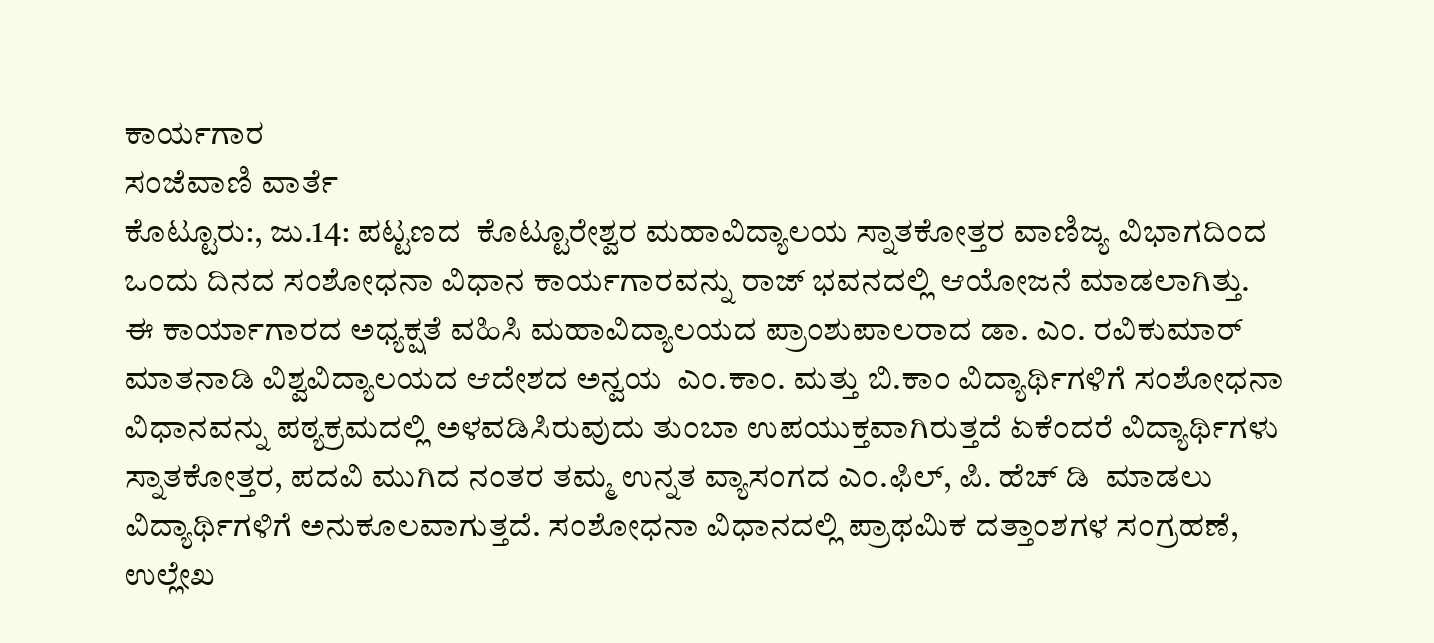ಕಾರ್ಯಗಾರ
ಸಂಜೆವಾಣಿ ವಾರ್ತೆ
ಕೊಟ್ಟೂರು:, ಜು.14: ಪಟ್ಟಣದ  ಕೊಟ್ಟೂರೇಶ್ವರ ಮಹಾವಿದ್ಯಾಲಯ ಸ್ನಾತಕೋತ್ತರ ವಾಣಿಜ್ಯ ವಿಭಾಗದಿಂದ ಒಂದು ದಿನದ ಸಂಶೋಧನಾ ವಿಧಾನ ಕಾರ್ಯಗಾರವನ್ನು ರಾಜ್ ಭವನದಲ್ಲಿ ಆಯೋಜನೆ ಮಾಡಲಾಗಿತ್ತು.
ಈ ಕಾರ್ಯಾಗಾರದ ಅಧ್ಯಕ್ಷತೆ ವಹಿಸಿ ಮಹಾವಿದ್ಯಾಲಯದ ಪ್ರಾಂಶುಪಾಲರಾದ ಡಾ. ಎಂ. ರವಿಕುಮಾರ್ ಮಾತನಾಡಿ ವಿಶ್ವವಿದ್ಯಾಲಯದ ಆದೇಶದ ಅನ್ವಯ  ಎಂ.ಕಾಂ. ಮತ್ತು ಬಿ.ಕಾಂ ವಿದ್ಯಾರ್ಥಿಗಳಿಗೆ ಸಂಶೋಧನಾ ವಿಧಾನವನ್ನು ಪಠ್ಯಕ್ರಮದಲ್ಲಿ ಅಳವಡಿಸಿರುವುದು ತುಂಬಾ ಉಪಯುಕ್ತವಾಗಿರುತ್ತದೆ ಏಕೆಂದರೆ ವಿದ್ಯಾರ್ಥಿಗಳು ಸ್ನಾತಕೋತ್ತರ, ಪದವಿ ಮುಗಿದ ನಂತರ ತಮ್ಮ ಉನ್ನತ ವ್ಯಾಸಂಗದ ಎಂ.ಫಿಲ್, ಪಿ. ಹೆಚ್ ಡಿ  ಮಾಡಲು ವಿದ್ಯಾರ್ಥಿಗಳಿಗೆ ಅನುಕೂಲವಾಗುತ್ತದೆ. ಸಂಶೋಧನಾ ವಿಧಾನದಲ್ಲಿ ಪ್ರಾಥಮಿಕ ದತ್ತಾಂಶಗಳ ಸಂಗ್ರಹಣೆ, ಉಲ್ಲೇಖ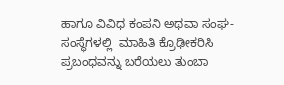ಹಾಗೂ ವಿವಿಧ ಕಂಪನಿ ಅಥವಾ ಸಂಘ-ಸಂಸ್ಥೆಗಳಲ್ಲಿ  ಮಾಹಿತಿ ಕ್ರೊಢೀಕರಿಸಿ  ಪ್ರಬಂಧವನ್ನು ಬರೆಯಲು ತುಂಬಾ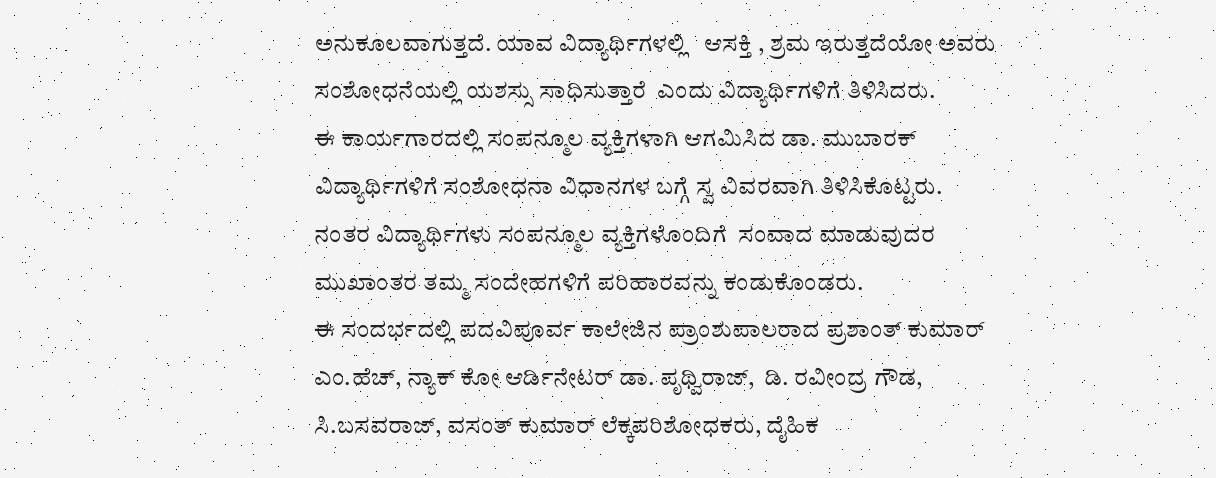ಅನುಕೂಲವಾಗುತ್ತದೆ. ಯಾವ ವಿದ್ಯಾರ್ಥಿಗಳಲ್ಲಿ   ಆಸಕ್ತಿ , ಶ್ರಮ ಇರುತ್ತದೆಯೋ ಅವರು ಸಂಶೋಧನೆಯಲ್ಲಿ ಯಶಸ್ಸು ಸಾಧಿಸುತ್ತಾರೆ  ಎಂದು ವಿದ್ಯಾರ್ಥಿಗಳಿಗೆ ತಿಳಿಸಿದರು.
ಈ ಕಾರ್ಯಗಾರದಲ್ಲಿ ಸಂಪನ್ಮೂಲ ವ್ಯಕ್ತಿಗಳಾಗಿ ಆಗಮಿಸಿದ ಡಾ. ಮುಬಾರಕ್  ವಿದ್ಯಾರ್ಥಿಗಳಿಗೆ ಸಂಶೋಧನಾ ವಿಧಾನಗಳ ಬಗ್ಗೆ ಸ್ವ ವಿವರವಾಗಿ ತಿಳಿಸಿಕೊಟ್ಟರು.
ನಂತರ ವಿದ್ಯಾರ್ಥಿಗಳು ಸಂಪನ್ಮೂಲ ವ್ಯಕ್ತಿಗಳೊಂದಿಗೆ  ಸಂವಾದ ಮಾಡುವುದರ ಮುಖಾಂತರ ತಮ್ಮ ಸಂದೇಹಗಳಿಗೆ ಪರಿಹಾರವನ್ನು ಕಂಡುಕೊಂಡರು.
ಈ ಸಂದರ್ಭದಲ್ಲಿ ಪದವಿಪೂರ್ವ ಕಾಲೇಜಿನ ಪ್ರಾಂಶುಪಾಲರಾದ ಪ್ರಶಾಂತ್ ಕುಮಾರ್ ಎಂ.ಹೆಚ್, ನ್ಯಾಕ್ ಕೋ ಆರ್ಡಿನೇಟರ್ ಡಾ. ಪೃಥ್ವಿರಾಜ್,  ಡಿ. ರವೀಂದ್ರ ಗೌಡ, ಸಿ.ಬಸವರಾಜ್, ವಸಂತ್ ಕುಮಾರ್ ಲೆಕ್ಕಪರಿಶೋಧಕರು, ದೈಹಿಕ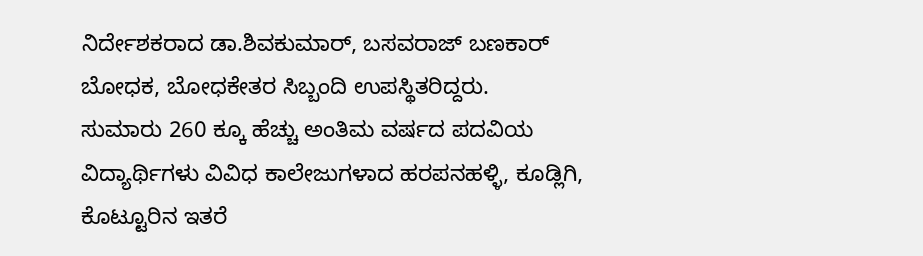ನಿರ್ದೇಶಕರಾದ ಡಾ.ಶಿವಕುಮಾರ್, ಬಸವರಾಜ್ ಬಣಕಾರ್ ಬೋಧಕ, ಬೋಧಕೇತರ ಸಿಬ್ಬಂದಿ ಉಪಸ್ಥಿತರಿದ್ದರು.
ಸುಮಾರು 260 ಕ್ಕೂ ಹೆಚ್ಚು ಅಂತಿಮ ವರ್ಷದ ಪದವಿಯ ವಿದ್ಯಾರ್ಥಿಗಳು ವಿವಿಧ ಕಾಲೇಜುಗಳಾದ ಹರಪನಹಳ್ಳಿ, ಕೂಡ್ಲಿಗಿ, ಕೊಟ್ಟೂರಿನ ಇತರೆ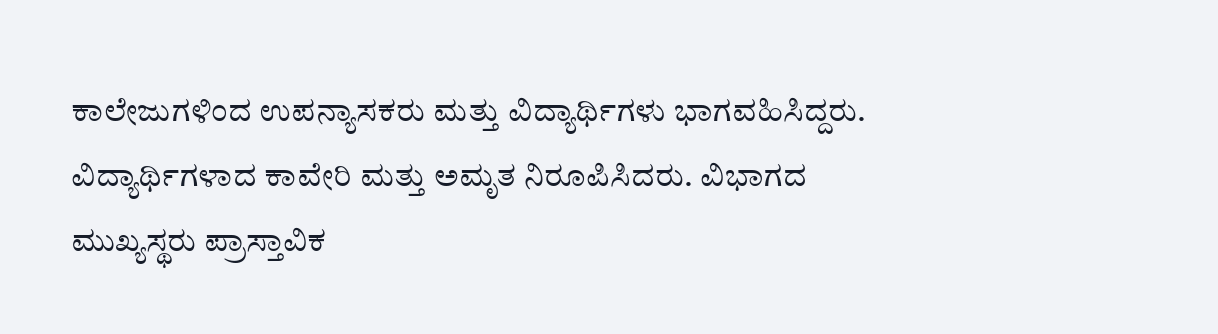ಕಾಲೇಜುಗಳಿಂದ ಉಪನ್ಯಾಸಕರು ಮತ್ತು ವಿದ್ಯಾರ್ಥಿಗಳು ಭಾಗವಹಿಸಿದ್ದರು.
ವಿದ್ಯಾರ್ಥಿಗಳಾದ ಕಾವೇರಿ ಮತ್ತು ಅಮೃತ ನಿರೂಪಿಸಿದರು. ವಿಭಾಗದ ಮುಖ್ಯಸ್ಥರು ಪ್ರಾಸ್ತಾವಿಕ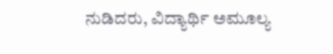ನುಡಿದರು, ವಿದ್ಯಾರ್ಥಿ ಅಮೂಲ್ಯ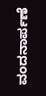ವಂದನಾರ್ಪಣೆ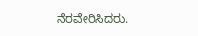ನೆರವೇರಿಸಿದರು.